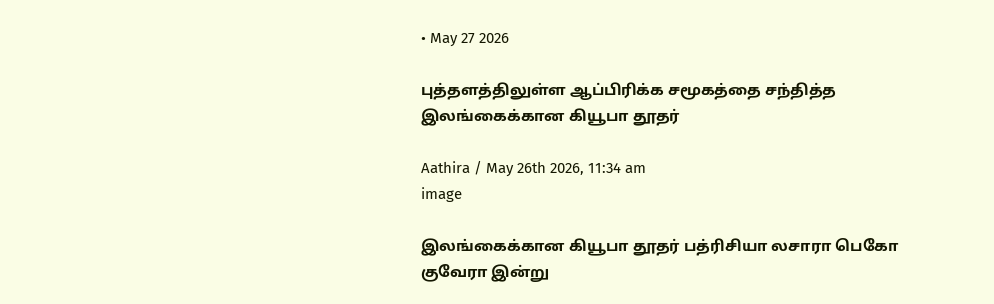• May 27 2026

புத்தளத்திலுள்ள ஆப்பிரிக்க சமூகத்தை சந்தித்த இலங்கைக்கான கியூபா தூதர்

Aathira / May 26th 2026, 11:34 am
image

இலங்கைக்கான கியூபா தூதர் பத்ரிசியா லசாரா பெகோ குவேரா இன்று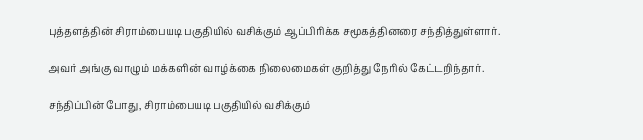புத்தளத்தின் சிராம்பையடி பகுதியில் வசிக்கும் ஆப்பிரிக்க சமூகத்தினரை சந்தித்துள்ளார்.

அவர் அங்கு வாழும் மக்களின் வாழ்க்கை நிலைமைகள் குறித்து நேரில் கேட்டறிந்தார்.

சந்திப்பின் போது, சிராம்பையடி பகுதியில் வசிக்கும்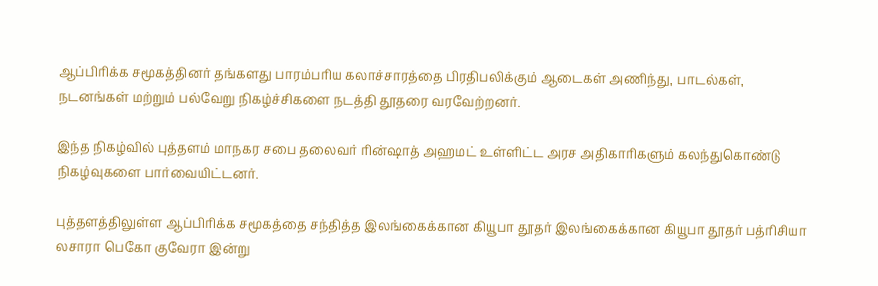ஆப்பிரிக்க சமூகத்தினர் தங்களது பாரம்பரிய கலாச்சாரத்தை பிரதிபலிக்கும் ஆடைகள் அணிந்து, பாடல்கள், நடனங்கள் மற்றும் பல்வேறு நிகழ்ச்சிகளை நடத்தி தூதரை வரவேற்றனர்.

இந்த நிகழ்வில் புத்தளம் மாநகர சபை தலைவர் ரின்ஷாத் அஹமட் உள்ளிட்ட அரச அதிகாரிகளும் கலந்துகொண்டு நிகழ்வுகளை பார்வையிட்டனர்.

புத்தளத்திலுள்ள ஆப்பிரிக்க சமூகத்தை சந்தித்த இலங்கைக்கான கியூபா தூதர் இலங்கைக்கான கியூபா தூதர் பத்ரிசியா லசாரா பெகோ குவேரா இன்று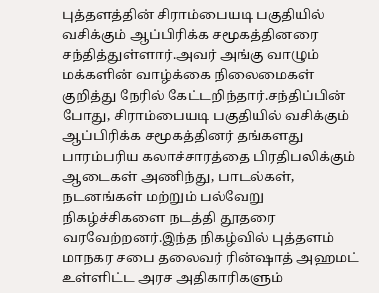புத்தளத்தின் சிராம்பையடி பகுதியில் வசிக்கும் ஆப்பிரிக்க சமூகத்தினரை சந்தித்துள்ளார்.அவர் அங்கு வாழும் மக்களின் வாழ்க்கை நிலைமைகள் குறித்து நேரில் கேட்டறிந்தார்.சந்திப்பின் போது, சிராம்பையடி பகுதியில் வசிக்கும் ஆப்பிரிக்க சமூகத்தினர் தங்களது பாரம்பரிய கலாச்சாரத்தை பிரதிபலிக்கும் ஆடைகள் அணிந்து, பாடல்கள், நடனங்கள் மற்றும் பல்வேறு நிகழ்ச்சிகளை நடத்தி தூதரை வரவேற்றனர்.இந்த நிகழ்வில் புத்தளம் மாநகர சபை தலைவர் ரின்ஷாத் அஹமட் உள்ளிட்ட அரச அதிகாரிகளும்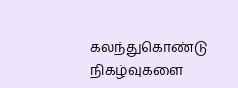கலந்துகொண்டு நிகழ்வுகளை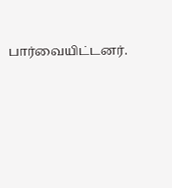பார்வையிட்டனர்.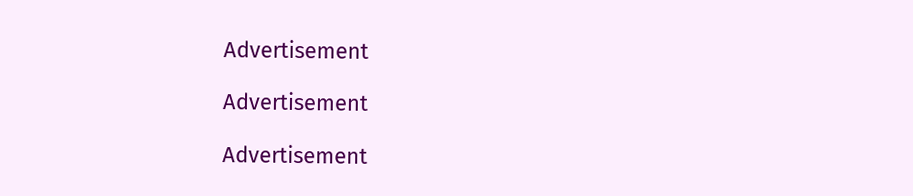Advertisement

Advertisement

Advertisement